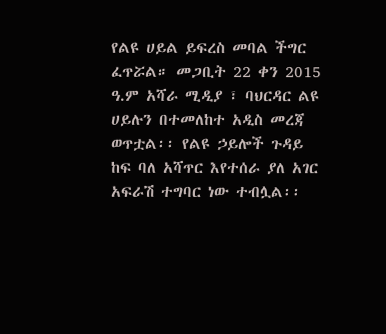የልዩ ሀይል ይፍረስ መባል ችግር ፈጥሯል። መጋቢት 22 ቀን 2015 ዓ.ም አሻራ ሚዲያ ፣ ባህርዳር ልዩ ሀይሉን በተመለከተ አዲስ መረጃ ወጥቷል፡፡ የልዩ ኃይሎች ጉዳይ ከፍ ባለ አሻጥር እየተሰራ ያለ አገር አፍራሽ ተግባር ነው ተብሏል፡፡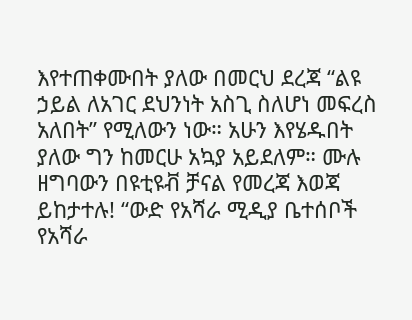እየተጠቀሙበት ያለው በመርህ ደረጃ “ልዩ ኃይል ለአገር ደህንነት አስጊ ስለሆነ መፍረስ አለበት” የሚለውን ነው። አሁን እየሄዱበት ያለው ግን ከመርሁ አኳያ አይደለም። ሙሉ ዘግባውን በዩቲዩቭ ቻናል የመረጃ እወጃ ይከታተሉ! “ውድ የአሻራ ሚዲያ ቤተሰቦች የአሻራ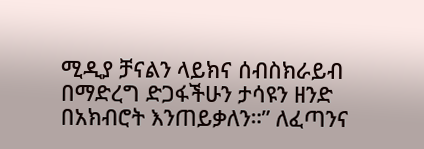ሚዲያ ቻናልን ላይክና ሰብስክራይብ በማድረግ ድጋፋችሁን ታሳዩን ዘንድ በአክብሮት እንጠይቃለን።” ለፈጣንና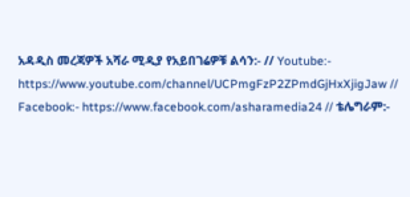አዳዲስ መረጃዎች አሻራ ሚዲያ የአይበገሬዎቹ ልሳን:- // Youtube:- https://www.youtube.com/channel/UCPmgFzP2ZPmdGjHxXjigJaw // Facebook:- https://www.facebook.com/asharamedia24 // ቴሌግራም:-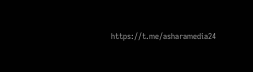https://t.me/asharamedia24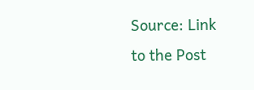Source: Link to the Post